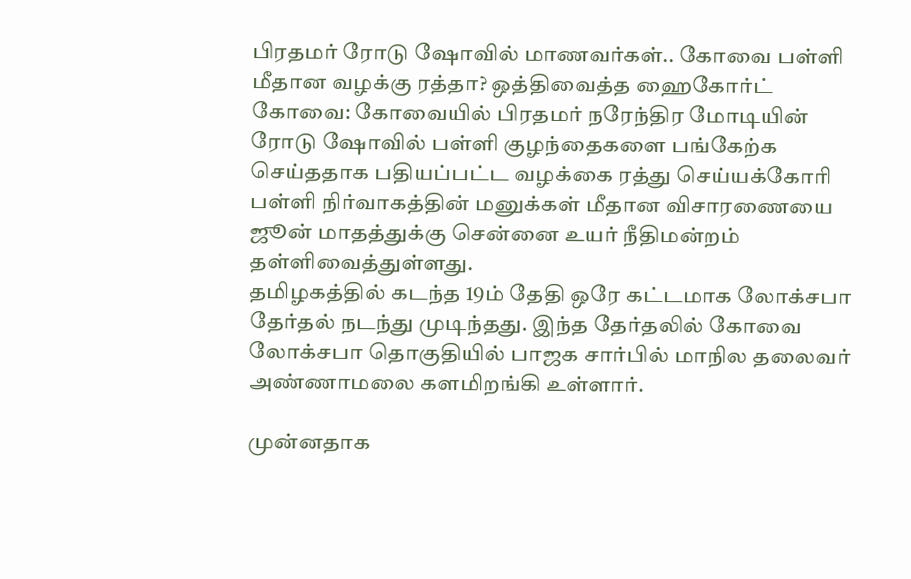பிரதமர் ரோடு ஷோவில் மாணவர்கள்.. கோவை பள்ளி மீதான வழக்கு ரத்தா? ஒத்திவைத்த ஹைகோர்ட்
கோவை: கோவையில் பிரதமர் நரேந்திர மோடியின் ரோடு ஷோவில் பள்ளி குழந்தைகளை பங்கேற்க செய்ததாக பதியப்பட்ட வழக்கை ரத்து செய்யக்கோரி பள்ளி நிர்வாகத்தின் மனுக்கள் மீதான விசாரணையை ஜூன் மாதத்துக்கு சென்னை உயர் நீதிமன்றம் தள்ளிவைத்துள்ளது.
தமிழகத்தில் கடந்த 19ம் தேதி ஒரே கட்டமாக லோக்சபா தேர்தல் நடந்து முடிந்தது. இந்த தேர்தலில் கோவை லோக்சபா தொகுதியில் பாஜக சார்பில் மாநில தலைவர் அண்ணாமலை களமிறங்கி உள்ளார்.

முன்னதாக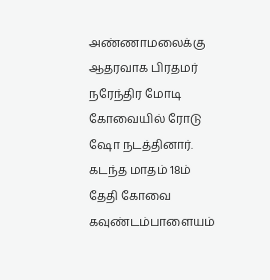அண்ணாமலைக்கு ஆதரவாக பிரதமர் நரேந்திர மோடி கோவையில் ரோடு ஷோ நடத்தினார். கடந்த மாதம் 18ம் தேதி கோவை கவுண்டம்பாளையம்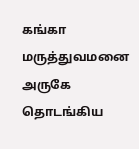கங்கா மருத்துவமனை அருகே தொடங்கிய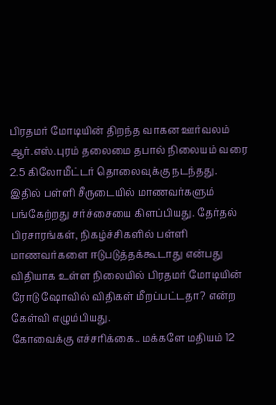பிரதமர் மோடியின் திறந்த வாகன ஊர்வலம் ஆர்.எஸ்.புரம் தலைமை தபால் நிலையம் வரை 2.5 கிலோமீட்டர் தொலைவுக்கு நடந்தது.
இதில் பள்ளி சீருடையில் மாணவர்களும் பங்கேற்றது சர்ச்சையை கிளப்பியது. தேர்தல் பிரசாரங்கள், நிகழ்ச்சிகளில் பள்ளி மாணவர்களை ஈடுபடுத்தக்கூடாது என்பது விதியாக உள்ள நிலையில் பிரதமர் மோடியின் ரோடு ஷோவில் விதிகள் மீறப்பட்டதா? என்ற கேள்வி எழும்பியது.
கோவைக்கு எச்சரிக்கை.. மக்களே மதியம் 12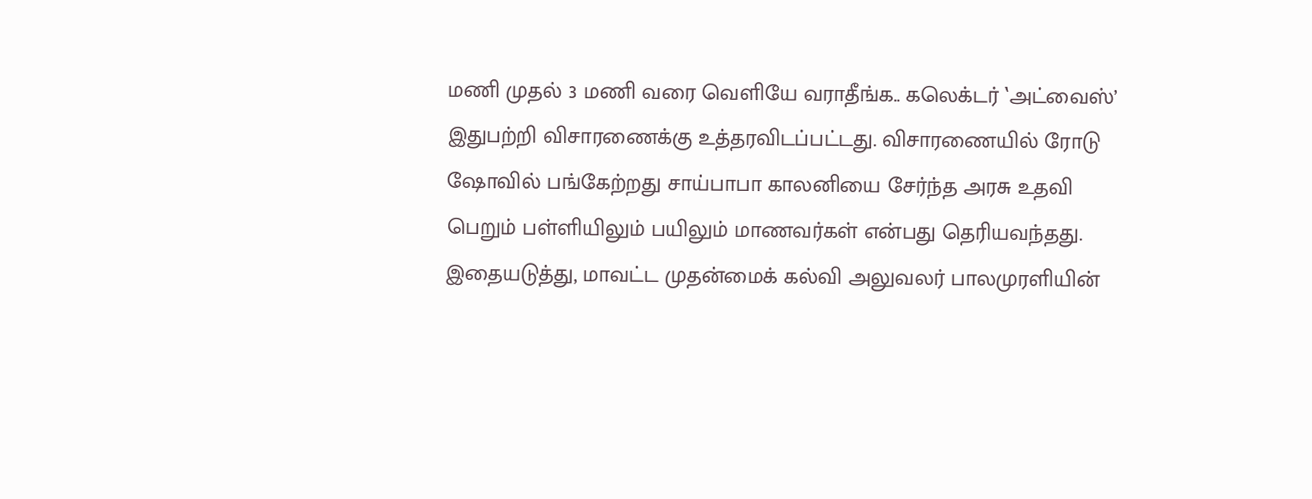மணி முதல் 3 மணி வரை வெளியே வராதீங்க.. கலெக்டர் ‛அட்வைஸ்’
இதுபற்றி விசாரணைக்கு உத்தரவிடப்பட்டது. விசாரணையில் ரோடு ஷோவில் பங்கேற்றது சாய்பாபா காலனியை சேர்ந்த அரசு உதவி பெறும் பள்ளியிலும் பயிலும் மாணவர்கள் என்பது தெரியவந்தது. இதையடுத்து, மாவட்ட முதன்மைக் கல்வி அலுவலர் பாலமுரளியின்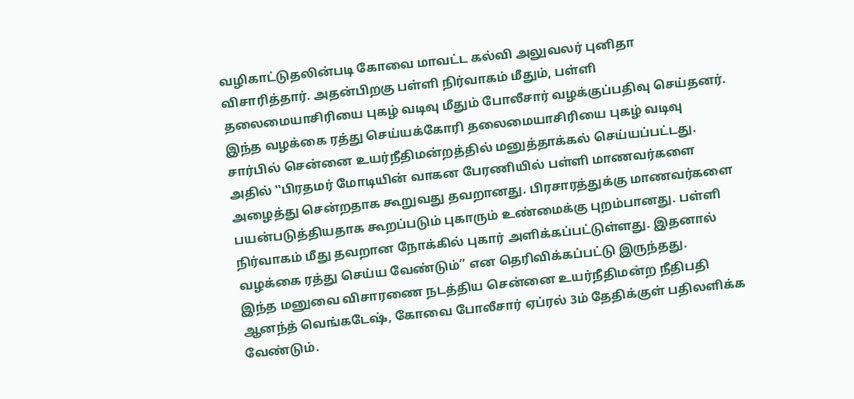வழிகாட்டுதலின்படி கோவை மாவட்ட கல்வி அலுவலர் புனிதா விசாரித்தார். அதன்பிறகு பள்ளி நிர்வாகம் மீதும், பள்ளி தலைமையாசிரியை புகழ் வடிவு மீதும் போலீசார் வழக்குப்பதிவு செய்தனர்.
இந்த வழக்கை ரத்து செய்யக்கோரி தலைமையாசிரியை புகழ் வடிவு சார்பில் சென்னை உயர்நீதிமன்றத்தில் மனுத்தாக்கல் செய்யப்பட்டது. அதில் ‛‛பிரதமர் மோடியின் வாகன பேரணியில் பள்ளி மாணவர்களை அழைத்து சென்றதாக கூறுவது தவறானது. பிரசாரத்துக்கு மாணவர்களை பயன்படுத்தியதாக கூறப்படும் புகாரும் உண்மைக்கு புறம்பானது. பள்ளி நிர்வாகம் மீது தவறான நோக்கில் புகார் அளிக்கப்பட்டுள்ளது. இதனால் வழக்கை ரத்து செய்ய வேண்டும்’’ என தெரிவிக்கப்பட்டு இருந்தது.
இந்த மனுவை விசாரணை நடத்திய சென்னை உயர்நீதிமன்ற நீதிபதி ஆனந்த் வெங்கடேஷ், கோவை போலீசார் ஏப்ரல் 3ம் தேதிக்குள் பதிலளிக்க வேண்டும்.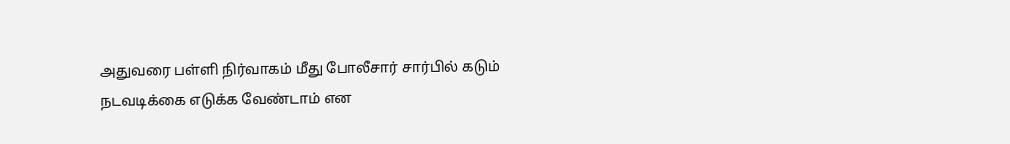அதுவரை பள்ளி நிர்வாகம் மீது போலீசார் சார்பில் கடும் நடவடிக்கை எடுக்க வேண்டாம் என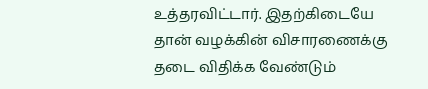உத்தரவிட்டார். இதற்கிடையே தான் வழக்கின் விசாரணைக்கு தடை விதிக்க வேண்டும்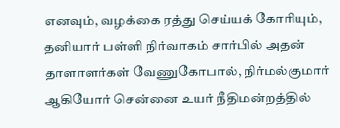எனவும், வழக்கை ரத்து செய்யக் கோரியும், தனியார் பள்ளி நிர்வாகம் சார்பில் அதன் தாளாளர்கள் வேணுகோபால், நிர்மல்குமார் ஆகியோர் சென்னை உயர் நீதிமன்றத்தில்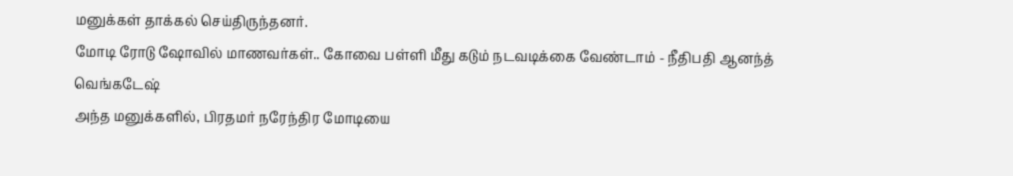மனுக்கள் தாக்கல் செய்திருந்தனர்.
மோடி ரோடு ஷோவில் மாணவர்கள்.. கோவை பள்ளி மீது கடும் நடவடிக்கை வேண்டாம் - நீதிபதி ஆனந்த் வெங்கடேஷ்
அந்த மனுக்களில், பிரதமர் நரேந்திர மோடியை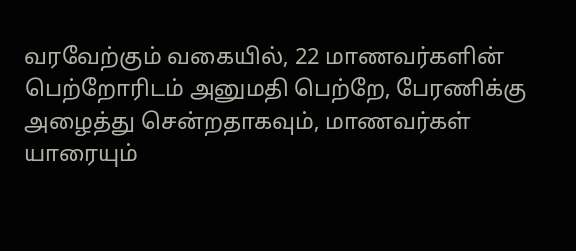வரவேற்கும் வகையில், 22 மாணவர்களின் பெற்றோரிடம் அனுமதி பெற்றே, பேரணிக்கு அழைத்து சென்றதாகவும், மாணவர்கள் யாரையும்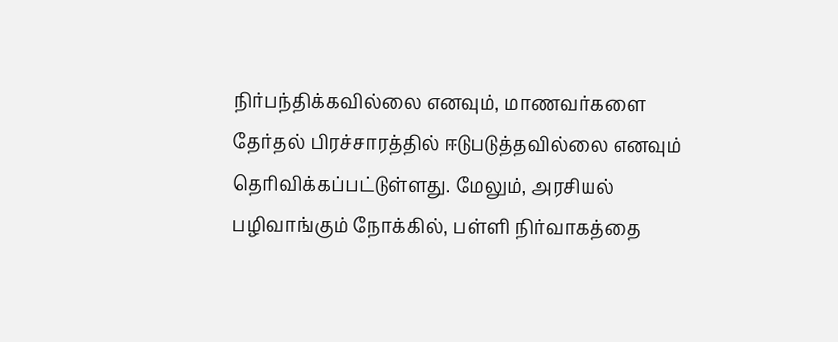நிர்பந்திக்கவில்லை எனவும், மாணவர்களை தேர்தல் பிரச்சாரத்தில் ஈடுபடுத்தவில்லை எனவும் தெரிவிக்கப்பட்டுள்ளது. மேலும், அரசியல் பழிவாங்கும் நோக்கில், பள்ளி நிர்வாகத்தை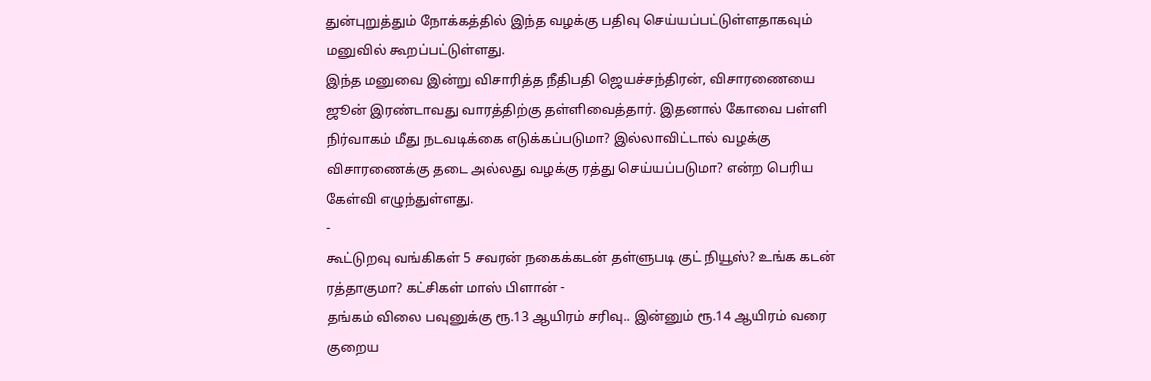துன்புறுத்தும் நோக்கத்தில் இந்த வழக்கு பதிவு செய்யப்பட்டுள்ளதாகவும் மனுவில் கூறப்பட்டுள்ளது.
இந்த மனுவை இன்று விசாரித்த நீதிபதி ஜெயச்சந்திரன், விசாரணையை ஜூன் இரண்டாவது வாரத்திற்கு தள்ளிவைத்தார். இதனால் கோவை பள்ளி நிர்வாகம் மீது நடவடிக்கை எடுக்கப்படுமா? இல்லாவிட்டால் வழக்கு விசாரணைக்கு தடை அல்லது வழக்கு ரத்து செய்யப்படுமா? என்ற பெரிய கேள்வி எழுந்துள்ளது.
-
கூட்டுறவு வங்கிகள் 5 சவரன் நகைக்கடன் தள்ளுபடி குட் நியூஸ்? உங்க கடன் ரத்தாகுமா? கட்சிகள் மாஸ் பிளான் -
தங்கம் விலை பவுனுக்கு ரூ.13 ஆயிரம் சரிவு.. இன்னும் ரூ.14 ஆயிரம் வரை குறைய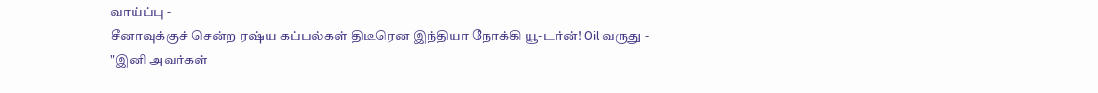வாய்ப்பு -
சீனாவுக்குச் சென்ற ரஷ்ய கப்பல்கள் திடீரென இந்தியா நோக்கி யூ-டர்ன்! Oil வருது -
"இனி அவர்கள்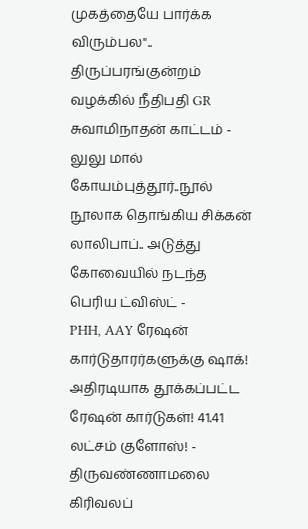முகத்தையே பார்க்க விரும்பல".. திருப்பரங்குன்றம் வழக்கில் நீதிபதி GR சுவாமிநாதன் காட்டம் -
லுலு மால் கோயம்புத்தூர்..நூல் நூலாக தொங்கிய சிக்கன் லாலிபாப்.. அடுத்து கோவையில் நடந்த பெரிய ட்விஸ்ட் -
PHH, AAY ரேஷன் கார்டுதாரர்களுக்கு ஷாக்! அதிரடியாக தூக்கப்பட்ட ரேஷன் கார்டுகள்! 41.41 லட்சம் குளோஸ்! -
திருவண்ணாமலை கிரிவலப்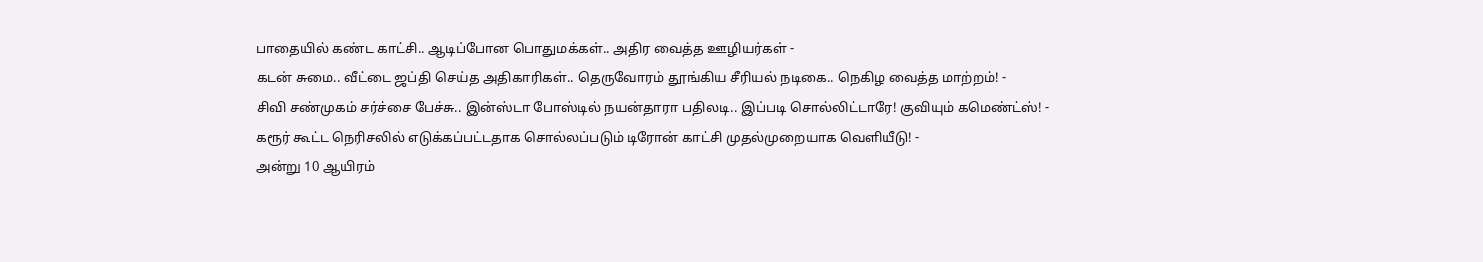பாதையில் கண்ட காட்சி.. ஆடிப்போன பொதுமக்கள்.. அதிர வைத்த ஊழியர்கள் -
கடன் சுமை.. வீட்டை ஜப்தி செய்த அதிகாரிகள்.. தெருவோரம் தூங்கிய சீரியல் நடிகை.. நெகிழ வைத்த மாற்றம்! -
சிவி சண்முகம் சர்ச்சை பேச்சு.. இன்ஸ்டா போஸ்டில் நயன்தாரா பதிலடி.. இப்படி சொல்லிட்டாரே! குவியும் கமெண்ட்ஸ்! -
கரூர் கூட்ட நெரிசலில் எடுக்கப்பட்டதாக சொல்லப்படும் டிரோன் காட்சி முதல்முறையாக வெளியீடு! -
அன்று 10 ஆயிரம்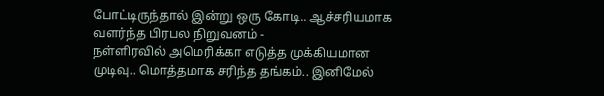போட்டிருந்தால் இன்று ஒரு கோடி.. ஆச்சரியமாக வளர்ந்த பிரபல நிறுவனம் -
நள்ளிரவில் அமெரிக்கா எடுத்த முக்கியமான முடிவு.. மொத்தமாக சரிந்த தங்கம்.. இனிமேல்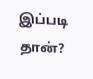இப்படி தான்?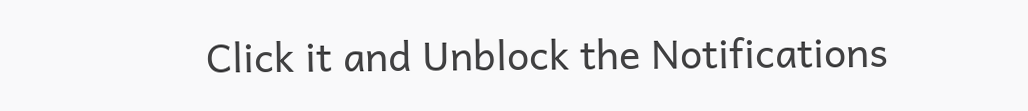Click it and Unblock the Notifications